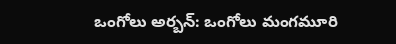ఒంగోలు అర్బన్: ఒంగోలు మంగమూరి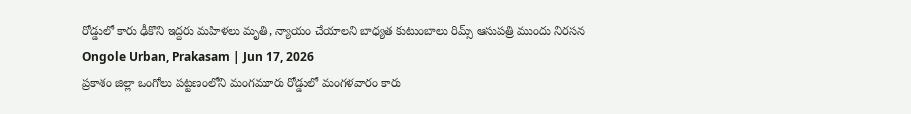రోడ్డులో కారు ఢీకొని ఇద్దరు మహిళలు మృతి, న్యాయం చేయాలని బాధ్యత కుటుంబాలు రిమ్స్ ఆసుపత్రి ముందు నిరసన
Ongole Urban, Prakasam | Jun 17, 2026
ప్రకాశం జిల్లా ఒంగోలు పట్టణంలోని మంగమూరు రోడ్డులో మంగళవారం కారు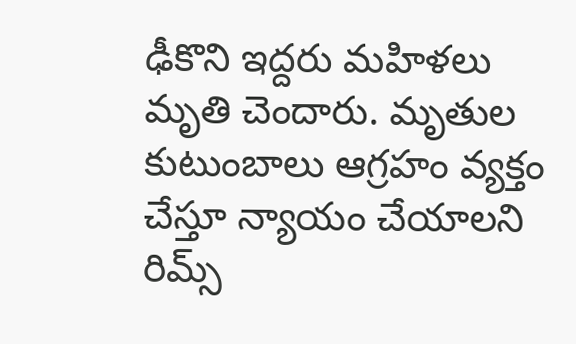ఢీకొని ఇద్దరు మహిళలు మృతి చెందారు. మృతుల కుటుంబాలు ఆగ్రహం వ్యక్తం చేస్తూ న్యాయం చేయాలని రిమ్స్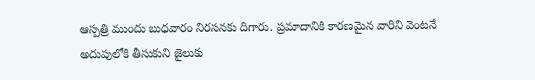ఆస్పత్రి ముందు బుధవారం నిరసనకు దిగారు. ప్రమాదానికి కారణమైన వారిని వెంటనే అదుపులోకి తీసుకుని జైలుకు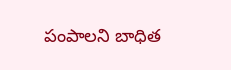పంపాలని బాధిత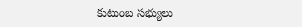కుటుంబ సభ్యులు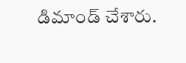డిమాండ్ చేశారు.